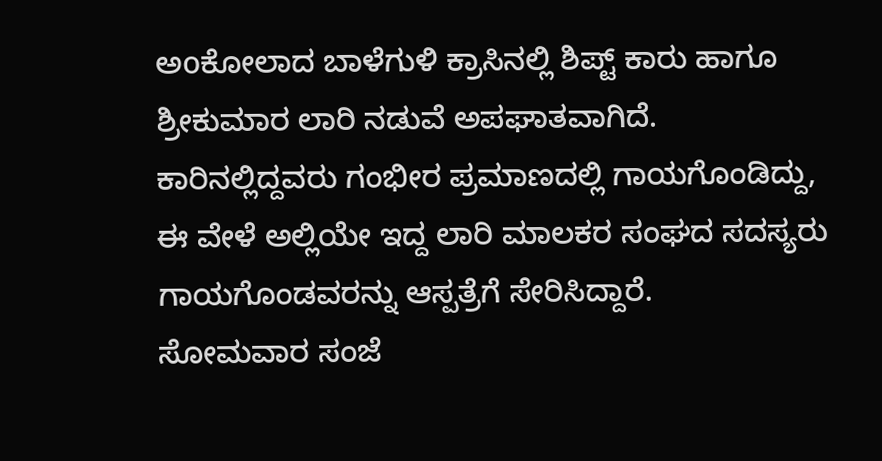ಅoಕೋಲಾದ ಬಾಳೆಗುಳಿ ಕ್ರಾಸಿನಲ್ಲಿ ಶಿಪ್ಟ್ ಕಾರು ಹಾಗೂ ಶ್ರೀಕುಮಾರ ಲಾರಿ ನಡುವೆ ಅಪಘಾತವಾಗಿದೆ. ಕಾರಿನಲ್ಲಿದ್ದವರು ಗಂಭೀರ ಪ್ರಮಾಣದಲ್ಲಿ ಗಾಯಗೊಂಡಿದ್ದು, ಈ ವೇಳೆ ಅಲ್ಲಿಯೇ ಇದ್ದ ಲಾರಿ ಮಾಲಕರ ಸಂಘದ ಸದಸ್ಯರು ಗಾಯಗೊಂಡವರನ್ನು ಆಸ್ಪತ್ರೆಗೆ ಸೇರಿಸಿದ್ದಾರೆ.
ಸೋಮವಾರ ಸಂಜೆ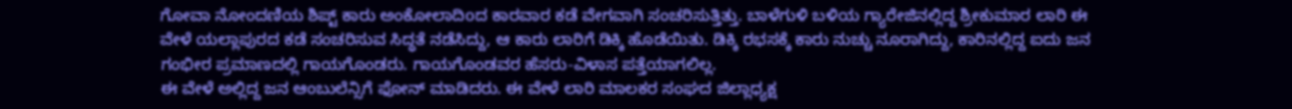ಗೋವಾ ನೋಂದಣಿಯ ಶಿಪ್ಟ್ ಕಾರು ಅಂಕೋಲಾದಿoದ ಕಾರವಾರ ಕಡೆ ವೇಗವಾಗಿ ಸಂಚರಿಸುತ್ತಿತ್ತು. ಬಾಳೆಗುಳಿ ಬಳಿಯ ಗ್ಯಾರೇಜಿನಲ್ಲಿದ್ದ ಶ್ರೀಕುಮಾರ ಲಾರಿ ಈ ವೇಳೆ ಯಲ್ಲಾಪುರದ ಕಡೆ ಸಂಚರಿಸುವ ಸಿದ್ಧತೆ ನಡೆಸಿದ್ದು, ಆ ಕಾರು ಲಾರಿಗೆ ಡಿಕ್ಕಿ ಹೊಡೆಯಿತು. ಡಿಕ್ಕಿ ರಭಸಕ್ಕೆ ಕಾರು ನುಚ್ಚು ನೂರಾಗಿದ್ದು, ಕಾರಿನಲ್ಲಿದ್ದ ಐದು ಜನ ಗಂಭೀರ ಪ್ರಮಾಣದಲ್ಲಿ ಗಾಯಗೊಂಡರು. ಗಾಯಗೊಂಡವರ ಹೆಸರು-ವಿಳಾಸ ಪತ್ತೆಯಾಗಲಿಲ್ಲ.
ಈ ವೇಳೆ ಅಲ್ಲಿದ್ದ ಜನ ಆಂಬುಲೆನ್ಸಿಗೆ ಫೋನ್ ಮಾಡಿದರು. ಈ ವೇಳೆ ಲಾರಿ ಮಾಲಕರ ಸಂಘದ ಜಿಲ್ಲಾಧ್ಯಕ್ಷ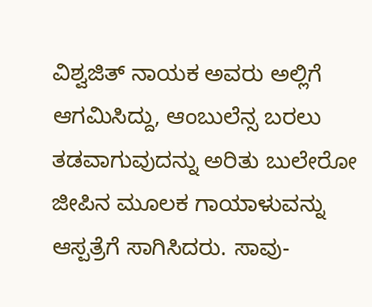ವಿಶ್ವಜಿತ್ ನಾಯಕ ಅವರು ಅಲ್ಲಿಗೆ ಆಗಮಿಸಿದ್ದು, ಆಂಬುಲೆನ್ಸ ಬರಲು ತಡವಾಗುವುದನ್ನು ಅರಿತು ಬುಲೇರೋ ಜೀಪಿನ ಮೂಲಕ ಗಾಯಾಳುವನ್ನು ಆಸ್ಪತ್ರೆಗೆ ಸಾಗಿಸಿದರು. ಸಾವು-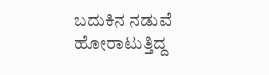ಬದುಕಿನ ನಡುವೆ ಹೋರಾಟುತ್ತಿದ್ದ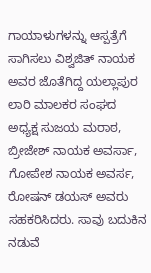ಗಾಯಾಳುಗಳನ್ನು ಆಸ್ಪತ್ರೆಗೆ ಸಾಗಿಸಲು ವಿಶ್ವಜಿತ್ ನಾಯಕ ಅವರ ಜೊತೆಗಿದ್ದ ಯಲ್ಲಾಪುರ ಲಾರಿ ಮಾಲಕರ ಸಂಘದ ಅಧ್ಯಕ್ಷ ಸುಜಯ ಮರಾಠ, ಬ್ರೀಜೇಶ್ ನಾಯಕ ಅವರ್ಸಾ, ಗೋಪೇಶ ನಾಯಕ ಅವರ್ಸ, ರೋಷನ್ ಡಯಸ್ ಅವರು ಸಹಕರಿಸಿದರು. ಸಾವು ಬದುಕಿನ ನಡುವೆ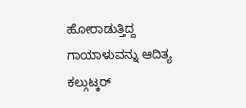ಹೋರಾಡುತ್ತಿದ್ದ ಗಾಯಾಳುವನ್ನು ಆದಿತ್ಯ ಕಲ್ಗುಟ್ಕರ್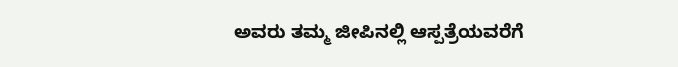ಅವರು ತಮ್ಮ ಜೀಪಿನಲ್ಲಿ ಆಸ್ಪತ್ರೆಯವರೆಗೆ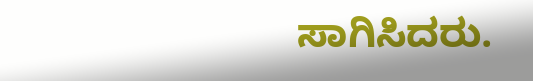ಸಾಗಿಸಿದರು.